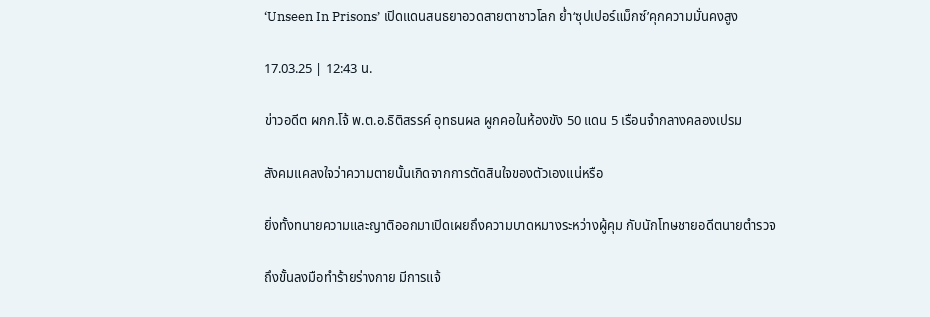‘Unseen In Prisons’ เปิดแดนสนธยาอวดสายตาชาวโลก ย่ำ‘ซุปเปอร์แม็กซ์’คุกความมั่นคงสูง

17.03.25 | 12:43 น.

ข่าวอดีต ผกก.โจ้ พ.ต.อ.ธิติสรรค์ อุทธนผล ผูกคอในห้องขัง 50 แดน 5 เรือนจำกลางคลองเปรม

สังคมแคลงใจว่าความตายนั้นเกิดจากการตัดสินใจของตัวเองแน่หรือ

ยิ่งทั้งทนายความและญาติออกมาเปิดเผยถึงความบาดหมางระหว่างผู้คุม กับนักโทษชายอดีตนายตำรวจ

ถึงขั้นลงมือทำร้ายร่างกาย มีการแจ้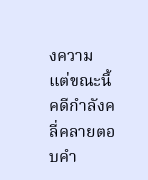งความ แต่ขณะนี้คดีกำลังคลี่คลายตอบคำ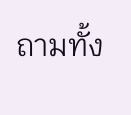ถามทั้ง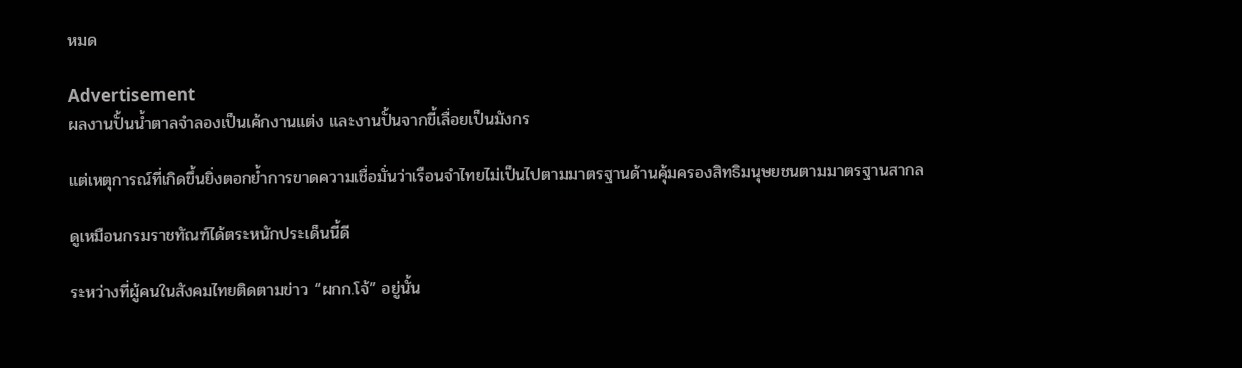หมด

Advertisement
ผลงานปั้นน้ำตาลจำลองเป็นเค้กงานแต่ง และงานปั้นจากขี้เลื่อยเป็นมังกร

แต่เหตุการณ์ที่เกิดขึ้นยิ่งตอกย้ำการขาดความเชื่อมั่นว่าเรือนจำไทยไม่เป็นไปตามมาตรฐานด้านคุ้มครองสิทธิมนุษยชนตามมาตรฐานสากล

ดูเหมือนกรมราชทัณฑ์ได้ตระหนักประเด็นนี้ดี

ระหว่างที่ผู้คนในสังคมไทยติดตามข่าว “ผกก.โจ้” อยู่นั้น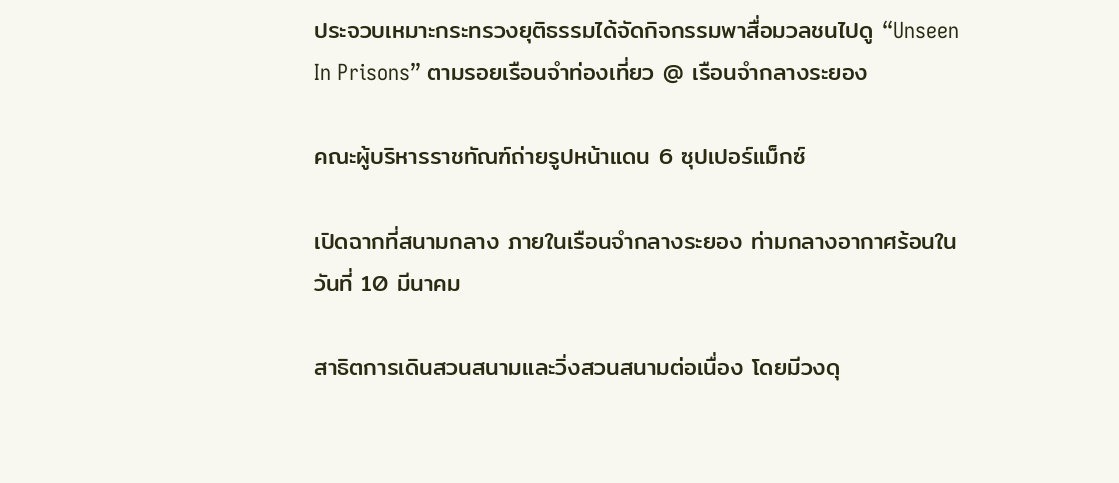ประจวบเหมาะกระทรวงยุติธรรมได้จัดกิจกรรมพาสื่อมวลชนไปดู “Unseen In Prisons” ตามรอยเรือนจำท่องเที่ยว @ เรือนจำกลางระยอง

คณะผู้บริหารราชทัณฑ์ถ่ายรูปหน้าแดน 6 ซุปเปอร์แม็กซ์

เปิดฉากที่สนามกลาง ภายในเรือนจำกลางระยอง ท่ามกลางอากาศร้อนในวันที่ 10 มีนาคม

สาธิตการเดินสวนสนามและวิ่งสวนสนามต่อเนื่อง โดยมีวงดุ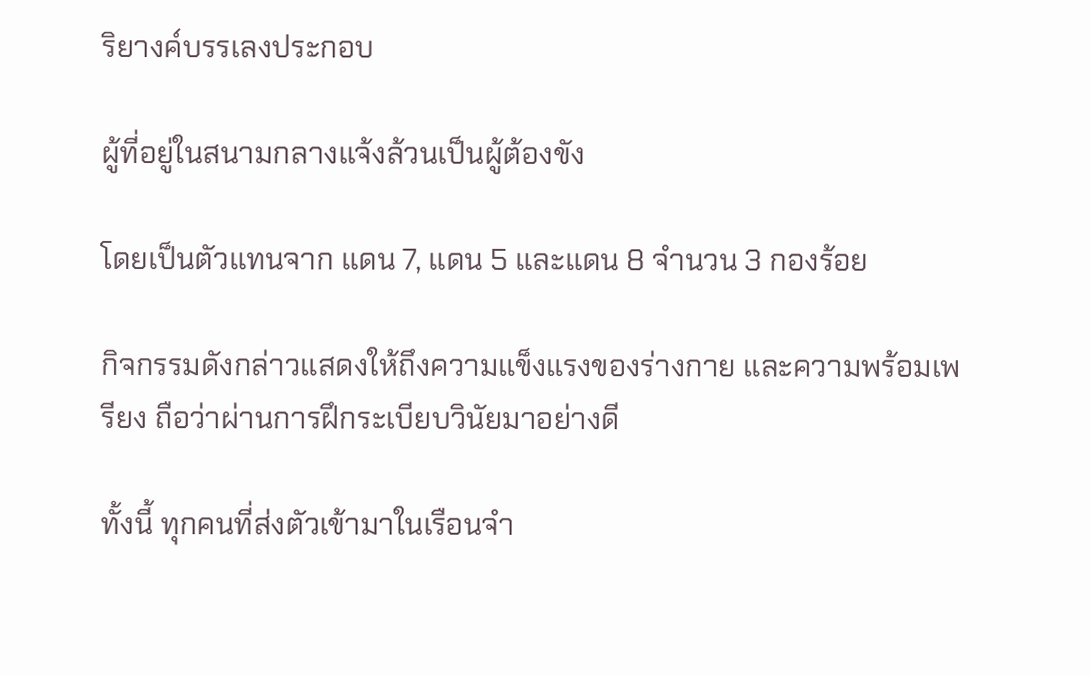ริยางค์บรรเลงประกอบ

ผู้ที่อยู่ในสนามกลางแจ้งล้วนเป็นผู้ต้องขัง

โดยเป็นตัวแทนจาก แดน 7, แดน 5 และแดน 8 จำนวน 3 กองร้อย

กิจกรรมดังกล่าวแสดงให้ถึงความแข็งแรงของร่างกาย และความพร้อมเพรียง ถือว่าผ่านการฝึกระเบียบวินัยมาอย่างดี

ทั้งนี้ ทุกคนที่ส่งตัวเข้ามาในเรือนจำ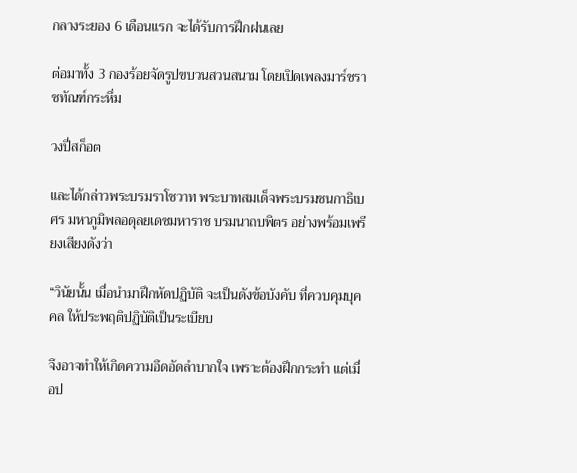กลางระยอง 6 เดือนแรก จะได้รับการฝึกฝนเลย

ต่อมาทั้ง 3 กองร้อยจัดรูปขบวนสวนสนาม โดยเปิดเพลงมาร์ชราชทัณฑ์กระหึ่ม

วงปี่สก็อต

และได้กล่าวพระบรมราโชวาท พระบาทสมเด็จพระบรมชนกาธิเบศร มหาภูมิพลอดุลยเดชมหาราช บรมนาถบพิตร อย่างพร้อมเพรียงเสียงดังว่า

“วินัยนั้น เมื่อนำมาฝึกหัดปฏิบัติ จะเป็นดังข้อบังคับ ที่ควบคุมบุคคล ให้ประพฤติปฏิบัติเป็นระเบียบ

จึงอาจทำให้เกิดความอึดอัดลำบากใจ เพราะต้องฝึกกระทำ แต่เมื่อป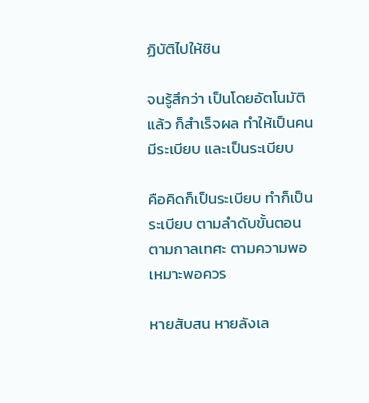ฏิบัติไปให้ชิน

จนรู้สึกว่า เป็นโดยอัตโนมัติแล้ว ก็สำเร็จผล ทำให้เป็นคนมีระเบียบ และเป็นระเบียบ

คือคิดก็เป็นระเบียบ ทำก็เป็นระเบียบ ตามลำดับขั้นตอน ตามกาลเทศะ ตามความพอเหมาะพอควร

หายสับสน หายลังเล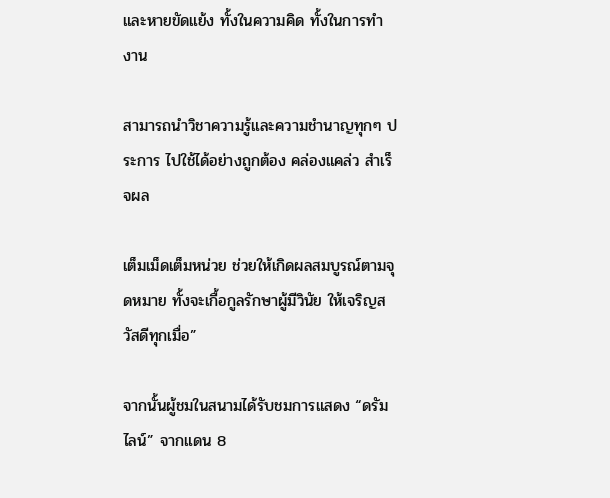และหายขัดแย้ง ทั้งในความคิด ทั้งในการทำงาน

สามารถนำวิชาความรู้และความชำนาญทุกๆ ประการ ไปใช้ได้อย่างถูกต้อง คล่องแคล่ว สำเร็จผล

เต็มเม็ดเต็มหน่วย ช่วยให้เกิดผลสมบูรณ์ตามจุดหมาย ทั้งจะเกื้อกูลรักษาผู้มีวินัย ให้เจริญสวัสดีทุกเมื่อ”

จากนั้นผู้ชมในสนามได้รับชมการแสดง “ดรัมไลน์” จากแดน 8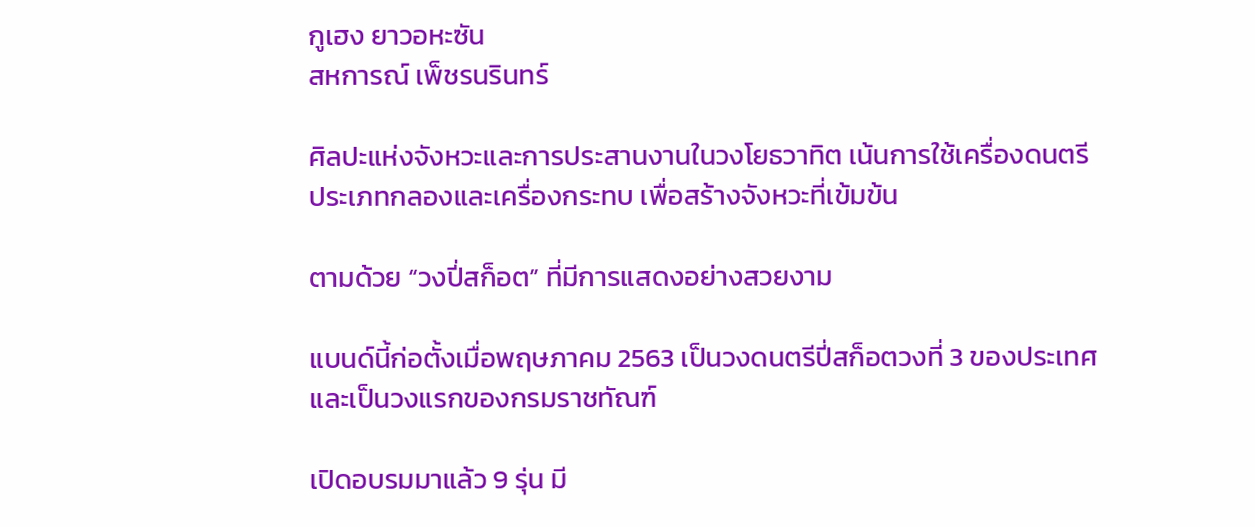กูเฮง ยาวอหะซัน
สหการณ์ เพ็ชรนรินทร์

ศิลปะแห่งจังหวะและการประสานงานในวงโยธวาทิต เน้นการใช้เครื่องดนตรีประเภทกลองและเครื่องกระทบ เพื่อสร้างจังหวะที่เข้มข้น

ตามด้วย “วงปี่สก็อต” ที่มีการแสดงอย่างสวยงาม

แบนด์นี้ก่อตั้งเมื่อพฤษภาคม 2563 เป็นวงดนตรีปี่สก็อตวงที่ 3 ของประเทศ และเป็นวงแรกของกรมราชทัณฑ์

เปิดอบรมมาแล้ว 9 รุ่น มี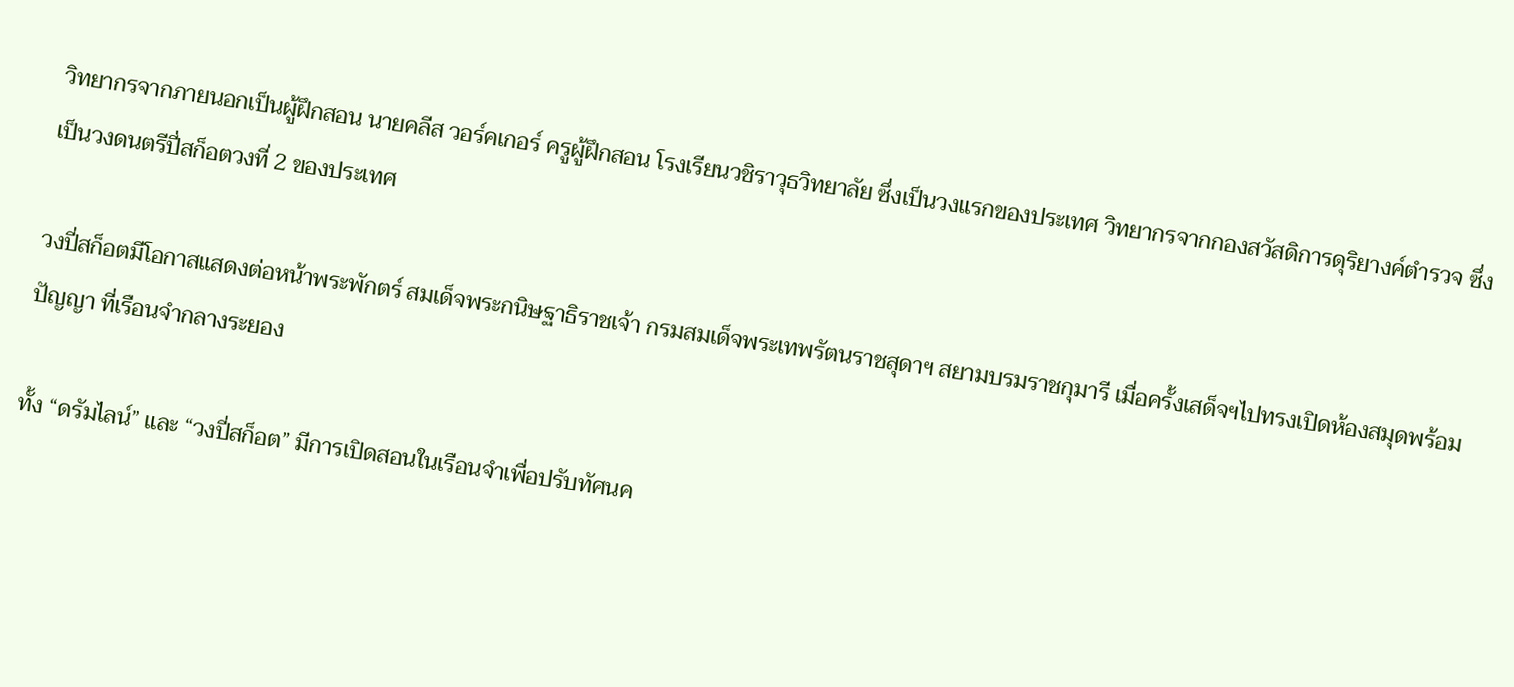วิทยากรจากภายนอกเป็นผู้ฝึกสอน นายคลีส วอร์คเกอร์ ครูผู้ฝึกสอน โรงเรียนวชิราวุธวิทยาลัย ซึ่งเป็นวงแรกของประเทศ วิทยากรจากกองสวัสดิการดุริยางค์ตำรวจ ซึ่งเป็นวงดนตรีปี่สก็อตวงที่ 2 ของประเทศ

วงปี่สก็อตมีโอกาสแสดงต่อหน้าพระพักตร์ สมเด็จพระกนิษฐาธิราชเจ้า กรมสมเด็จพระเทพรัตนราชสุดาฯ สยามบรมราชกุมารี เมื่อครั้งเสด็จฯไปทรงเปิดห้องสมุดพร้อมปัญญา ที่เรือนจำกลางระยอง

ทั้ง “ดรัมไลน์” และ “วงปี่สก็อต” มีการเปิดสอนในเรือนจำเพื่อปรับทัศนค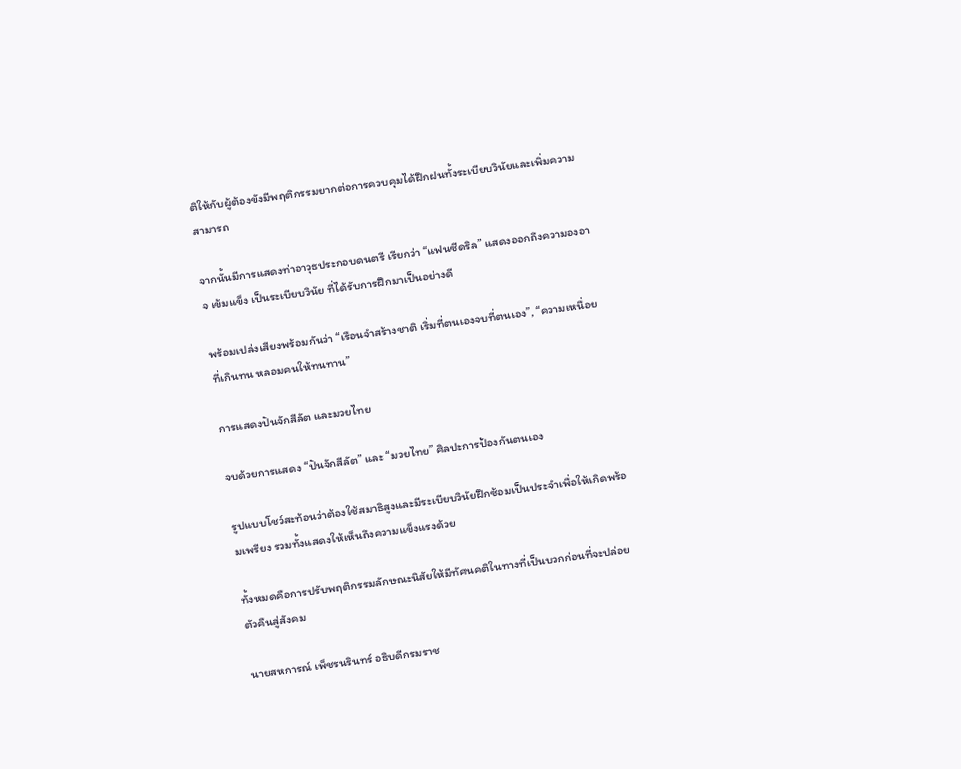ติให้กับผู้ต้องขังมีพฤติกรรมยากต่อการควบคุมได้ฝึกฝนทั้งระเบียบวินัยและเพิ่มความสามารถ

จากนั้นมีการแสดงท่าอาวุธประกอบดนตรี เรียกว่า “แฟนซีดริล” แสดงออกถึงความองอาจ เข้มแข็ง เป็นระเบียบวินัย ที่ได้รับการฝึกมาเป็นอย่างดี

พร้อมเปล่งเสียงพร้อมกันว่า “เรือนจำสร้างชาติ เริ่มที่ตนเองจบที่ตนเอง”, “ความเหนื่อยที่เกินทน หลอมคนให้ทนทาน”

การแสดงปันจักสีลัต และมวยไทย

จบด้วยการแสดง “ปันจักสีลัต” และ “มวยไทย” ศิลปะการป้องกันตนเอง

รูปแบบโชว์สะท้อนว่าต้องใช้สมาธิสูงและมีระเบียบวินัยฝึกซ้อมเป็นประจำเพื่อให้เกิดพร้อมเพรียง รวมทั้งแสดงให้เห็นถึงความแข็งแรงด้วย

ทั้งหมดคือการปรับพฤติกรรมลักษณะนิสัยให้มีทัศนคติในทางที่เป็นบวกก่อนที่จะปล่อยตัวคืนสู่สังคม

นายสหการณ์ เพ็ชรนรินทร์ อธิบดีกรมราช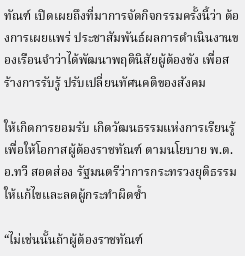ทัณฑ์ เปิดเผยถึงที่มาการจัดกิจกรรมครั้งนี้ว่า ต้องการเผยแพร่ ประชาสัมพันธ์ผลการดำเนินงานของเรือนจำว่าได้พัฒนาพฤตินิสัยผู้ต้องขัง เพื่อสร้างการรับรู้ ปรับเปลี่ยนทัศนคติของสังคม

ให้เกิดการยอมรับ เกิดวัฒนธรรมแห่งการเรียนรู้ เพื่อให้โอกาสผู้ต้องราชทัณฑ์ ตามนโยบาย พ.ต.อ.ทวี สอดส่อง รัฐมนตรีว่าการกระทรวงยุติธรรม ให้แก้ไขและลดผู้กระทำผิดซ้ำ

“ไม่เช่นนั้นถ้าผู้ต้องราชทัณฑ์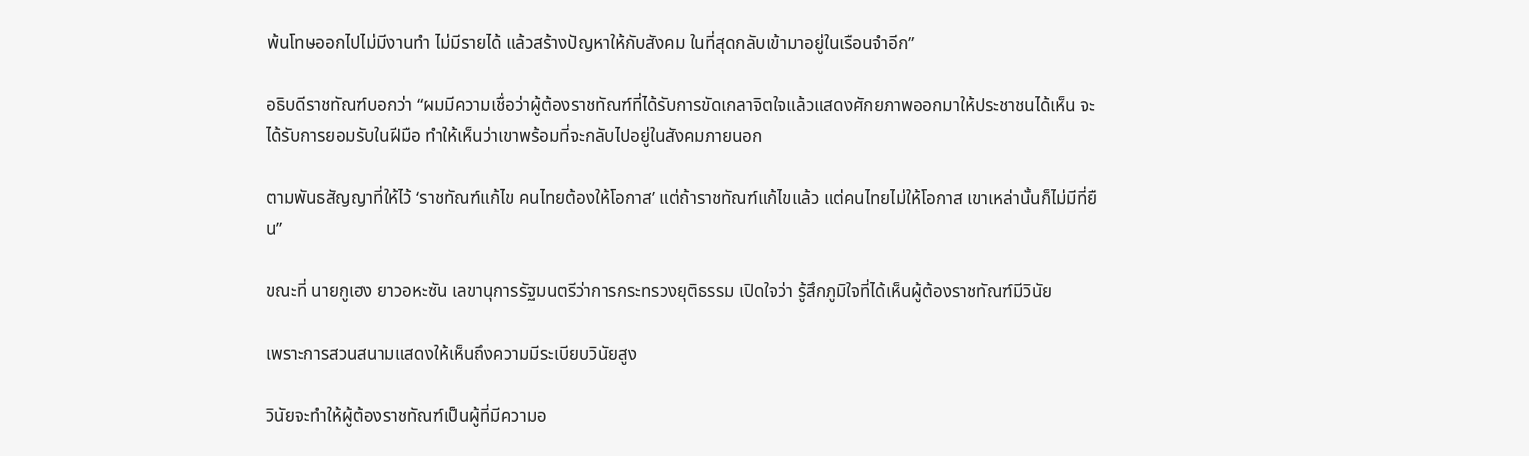พ้นโทษออกไปไม่มีงานทำ ไม่มีรายได้ แล้วสร้างปัญหาให้กับสังคม ในที่สุดกลับเข้ามาอยู่ในเรือนจำอีก”

อธิบดีราชทัณฑ์บอกว่า “ผมมีความเชื่อว่าผู้ต้องราชทัณฑ์ที่ได้รับการขัดเกลาจิตใจแล้วแสดงศักยภาพออกมาให้ประชาชนได้เห็น จะได้รับการยอมรับในฝีมือ ทำให้เห็นว่าเขาพร้อมที่จะกลับไปอยู่ในสังคมภายนอก

ตามพันธสัญญาที่ให้ไว้ ‘ราชทัณฑ์แก้ไข คนไทยต้องให้โอกาส’ แต่ถ้าราชทัณฑ์แก้ไขแล้ว แต่คนไทยไม่ให้โอกาส เขาเหล่านั้นก็ไม่มีที่ยืน”

ขณะที่ นายกูเฮง ยาวอหะซัน เลขานุการรัฐมนตรีว่าการกระทรวงยุติธรรม เปิดใจว่า รู้สึกภูมิใจที่ได้เห็นผู้ต้องราชทัณฑ์มีวินัย

เพราะการสวนสนามแสดงให้เห็นถึงความมีระเบียบวินัยสูง

วินัยจะทำให้ผู้ต้องราชทัณฑ์เป็นผู้ที่มีความอ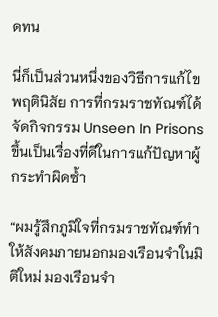ดทน

นี่ก็เป็นส่วนหนึ่งของวิธีการแก้ไขพฤตินิสัย การที่กรมราชทัณฑ์ได้จัดกิจกรรม Unseen In Prisons ขึ้นเป็นเรื่องที่ดีในการแก้ปัญหาผู้กระทำผิดซ้ำ

“ผมรู้สึกภูมิใจที่กรมราชทัณฑ์ทำให้สังคมภายนอกมองเรือนจำในมิติใหม่ มองเรือนจำ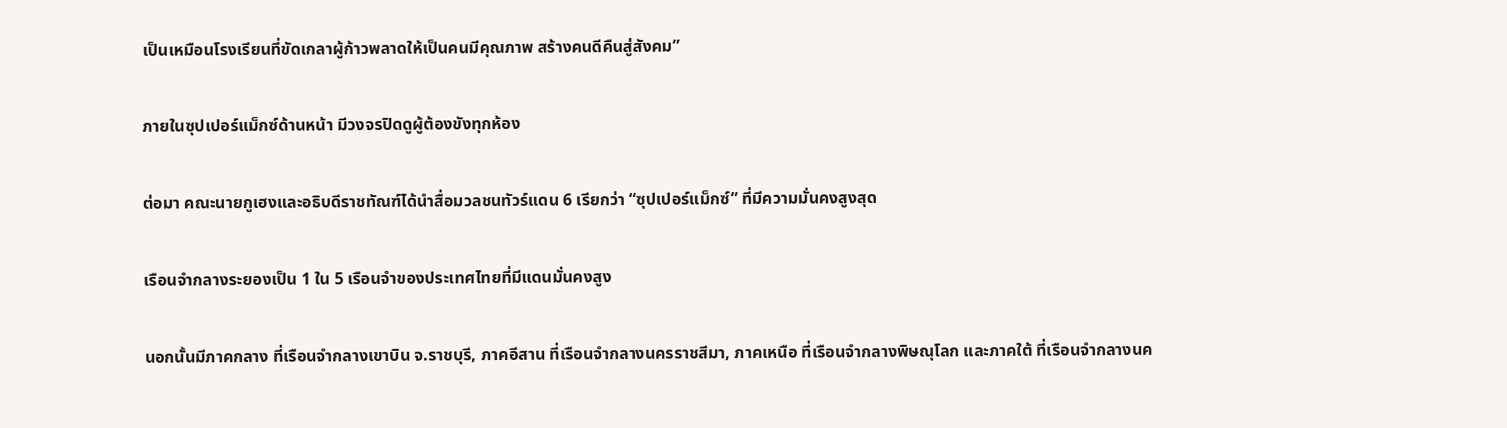เป็นเหมือนโรงเรียนที่ขัดเกลาผู้ก้าวพลาดให้เป็นคนมีคุณภาพ สร้างคนดีคืนสู่สังคม”

ภายในซุปเปอร์แม็กซ์ด้านหน้า มีวงจรปิดดูผู้ต้องขังทุกห้อง

ต่อมา คณะนายกูเฮงและอธิบดีราชทัณฑ์ได้นำสื่อมวลชนทัวร์แดน 6 เรียกว่า “ซุปเปอร์แม็กซ์” ที่มีความมั่นคงสูงสุด

เรือนจำกลางระยองเป็น 1 ใน 5 เรือนจำของประเทศไทยที่มีแดนมั่นคงสูง

นอกนั้นมีภาคกลาง ที่เรือนจำกลางเขาบิน จ.ราชบุรี, ภาคอีสาน ที่เรือนจำกลางนครราชสีมา, ภาคเหนือ ที่เรือนจำกลางพิษณุโลก และภาคใต้ ที่เรือนจำกลางนค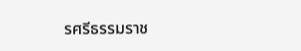รศรีธรรมราช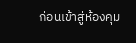ก่อนเข้าสู่ห้องคุม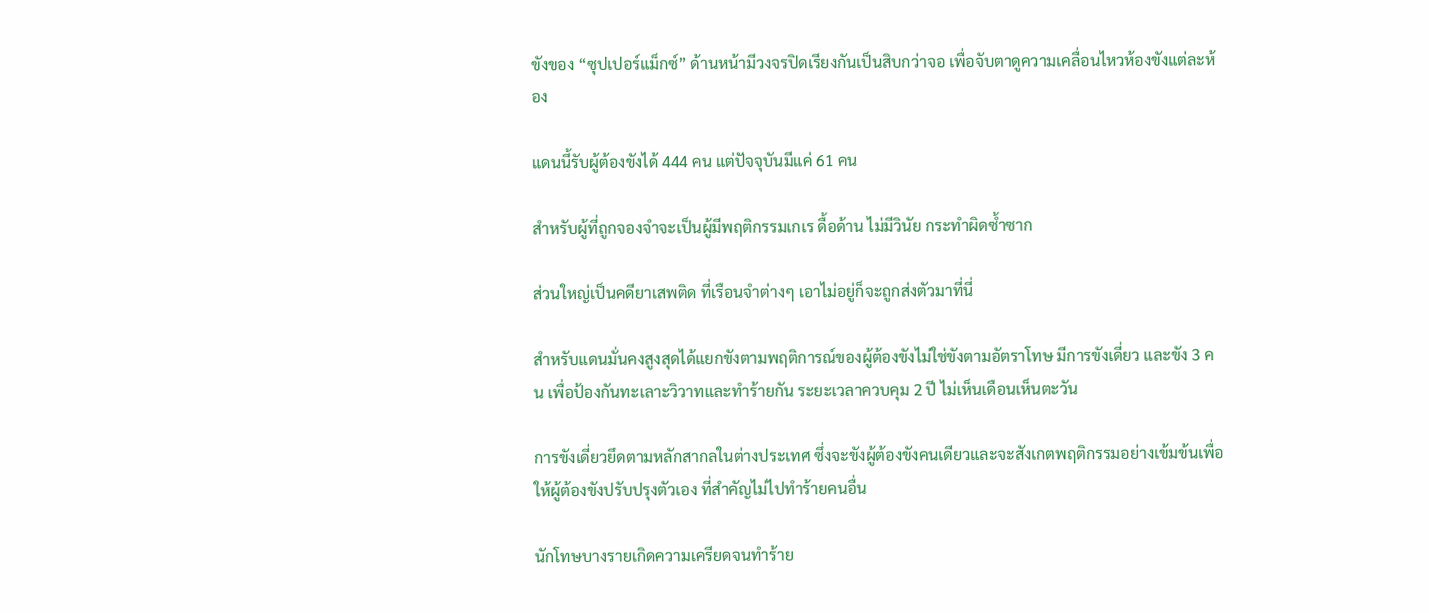ขังของ “ซุปเปอร์แม็กซ์” ด้านหน้ามีวงจรปิดเรียงกันเป็นสิบกว่าจอ เพื่อจับตาดูความเคลื่อนไหวห้องขังแต่ละห้อง

แดนนี้รับผู้ต้องขังได้ 444 คน แต่ปัจจุบันมีแค่ 61 คน

สำหรับผู้ที่ถูกจองจำจะเป็นผู้มีพฤติกรรมเกเร ดื้อด้าน ไม่มีวินัย กระทำผิดซ้ำซาก

ส่วนใหญ่เป็นคดียาเสพติด ที่เรือนจำต่างๆ เอาไม่อยู่ก็จะถูกส่งตัวมาที่นี่

สำหรับแดนมั่นคงสูงสุดได้แยกขังตามพฤติการณ์ของผู้ต้องขังไม่ใช่ขังตามอัตราโทษ มีการขังเดี่ยว และขัง 3 คน เพื่อป้องกันทะเลาะวิวาทและทำร้ายกัน ระยะเวลาควบคุม 2 ปี ไม่เห็นเดือนเห็นตะวัน

การขังเดี่ยวยึดตามหลักสากลในต่างประเทศ ซึ่งจะขังผู้ต้องขังคนเดียวและจะสังเกตพฤติกรรมอย่างเข้มข้นเพื่อให้ผู้ต้องขังปรับปรุงตัวเอง ที่สำคัญไม่ไปทำร้ายคนอื่น

นักโทษบางรายเกิดความเครียดจนทำร้าย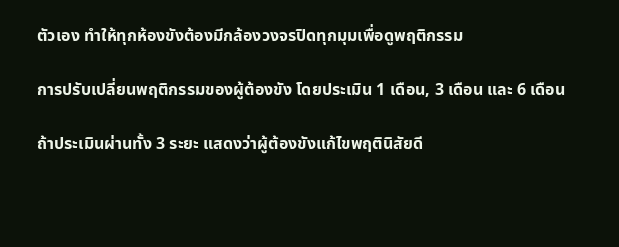ตัวเอง ทำให้ทุกห้องขังต้องมีกล้องวงจรปิดทุกมุมเพื่อดูพฤติกรรม

การปรับเปลี่ยนพฤติกรรมของผู้ต้องขัง โดยประเมิน 1 เดือน, 3 เดือน และ 6 เดือน

ถ้าประเมินผ่านทั้ง 3 ระยะ แสดงว่าผู้ต้องขังแก้ไขพฤตินิสัยดี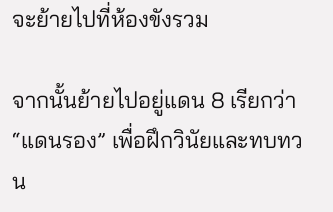จะย้ายไปที่ห้องขังรวม

จากนั้นย้ายไปอยู่แดน 8 เรียกว่า “แดนรอง” เพื่อฝึกวินัยและทบทวน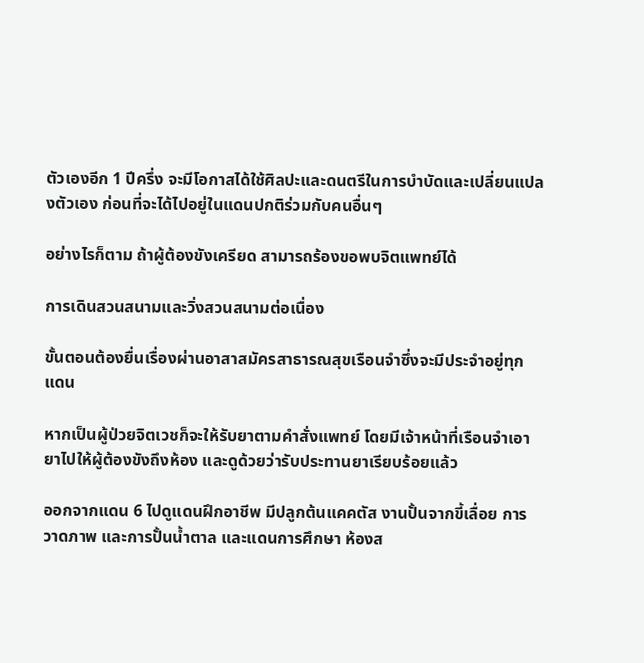ตัวเองอีก 1 ปีครึ่ง จะมีโอกาสได้ใช้ศิลปะและดนตรีในการบำบัดและเปลี่ยนแปลงตัวเอง ก่อนที่จะได้ไปอยู่ในแดนปกติร่วมกับคนอื่นๆ

อย่างไรก็ตาม ถ้าผู้ต้องขังเครียด สามารถร้องขอพบจิตแพทย์ได้

การเดินสวนสนามและวิ่งสวนสนามต่อเนื่อง

ขั้นตอนต้องยื่นเรื่องผ่านอาสาสมัครสาธารณสุขเรือนจำซึ่งจะมีประจำอยู่ทุกแดน

หากเป็นผู้ป่วยจิตเวชก็จะให้รับยาตามคำสั่งแพทย์ โดยมีเจ้าหน้าที่เรือนจำเอายาไปให้ผู้ต้องขังถึงห้อง และดูด้วยว่ารับประทานยาเรียบร้อยแล้ว

ออกจากแดน 6 ไปดูแดนฝึกอาชีพ มีปลูกต้นแคคตัส งานปั้นจากขี้เลื่อย การวาดภาพ และการปั้นน้ำตาล และแดนการศึกษา ห้องส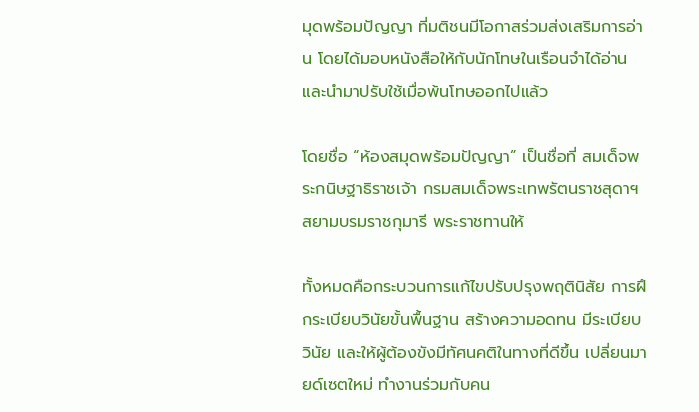มุดพร้อมปัญญา ที่มติชนมีโอกาสร่วมส่งเสริมการอ่าน โดยได้มอบหนังสือให้กับนักโทษในเรือนจำได้อ่านและนำมาปรับใช้เมื่อพ้นโทษออกไปแล้ว

โดยชื่อ “ห้องสมุดพร้อมปัญญา” เป็นชื่อที่ สมเด็จพระกนิษฐาธิราชเจ้า กรมสมเด็จพระเทพรัตนราชสุดาฯ สยามบรมราชกุมารี พระราชทานให้

ทั้งหมดคือกระบวนการแก้ไขปรับปรุงพฤตินิสัย การฝึกระเบียบวินัยขั้นพื้นฐาน สร้างความอดทน มีระเบียบวินัย และให้ผู้ต้องขังมีทัศนคติในทางที่ดีขึ้น เปลี่ยนมายด์เซตใหม่ ทำงานร่วมกับคน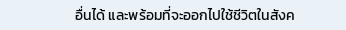อื่นได้ และพร้อมที่จะออกไปใช้ชีวิตในสังค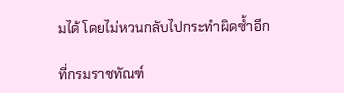มได้ โดยไม่หวนกลับไปกระทำผิดซ้ำอีก

ที่กรมราชทัณฑ์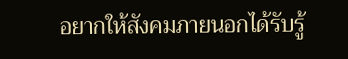อยากให้สังคมภายนอกได้รับรู้